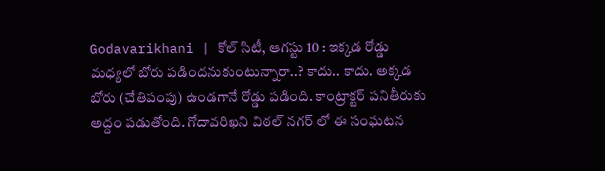Godavarikhani | కోల్ సిటీ, ఆగస్టు 10 : ఇక్కడ రోడ్డు మధ్యలో బోరు పడిందనుకుంటున్నారా..? కాదు.. కాదు. అక్కడ బోరు (చేతిపంపు) ఉండగానే రోడ్డు పడింది. కాంట్రాక్టర్ పనితీరుకు అద్దం పడుతోంది. గోదావరిఖని విఠల్ నగర్ లో ఈ సంఘటన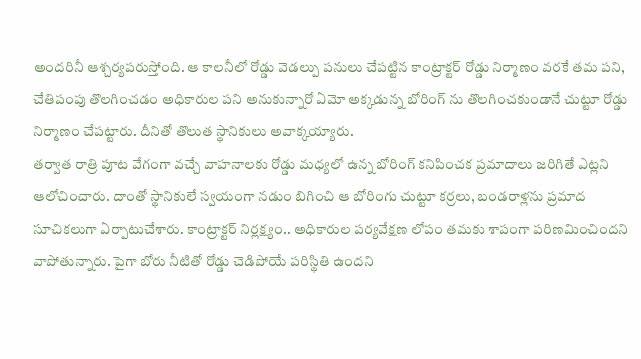అందరినీ ఆశ్చర్యపరుస్తోంది. ఆ కాలనీలో రోడ్డు వెడల్పు పనులు చేపట్టిన కాంట్రాక్టర్ రోడ్డు నిర్మాణం వరకే తమ పని, చేతిపంపు తొలగించడం అధికారుల పని అనుకున్నారో ఏమో అక్కడున్న బోరింగ్ ను తొలగించకుండానే చుట్టూ రోడ్డు నిర్మాణం చేపట్టారు. దీనితో తొలుత స్థానికులు అవాక్కయ్యారు.
తర్వాత రాత్రి పూట వేగంగా వచ్చే వాహనాలకు రోడ్డు మధ్యలో ఉన్న బోరింగ్ కనిపించక ప్రమాదాలు జరిగితే ఎట్లని ఆలోచించారు. దాంతో స్థానికులే స్వయంగా నడుం బిగించి ఆ బోరింగు చుట్టూ కర్రలు, బండరాళ్లను ప్రమాద సూచికలుగా ఏర్పాటుచేశారు. కాంట్రాక్టర్ నిర్లక్ష్యం.. అధికారుల పర్యవేక్షణ లోపం తమకు శాపంగా పరిణమించిందని వాపోతున్నారు. పైగా బోరు నీటితో రోడ్డు చెడిపోయే పరిస్థితి ఉందని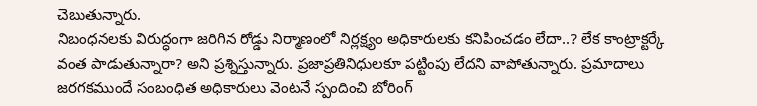చెబుతున్నారు.
నిబంధనలకు విరుద్ధంగా జరిగిన రోడ్డు నిర్మాణంలో నిర్లక్ష్యం అధికారులకు కనిపించడం లేదా..? లేక కాంట్రాక్టర్కే వంత పాడుతున్నారా? అని ప్రశ్నిస్తున్నారు. ప్రజాప్రతినిధులకూ పట్టింపు లేదని వాపోతున్నారు. ప్రమాదాలు జరగకముందే సంబంధిత అధికారులు వెంటనే స్పందించి బోరింగ్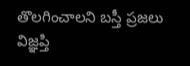తొలగించాలని బస్తీ ప్రజలు విజ్ఞప్తి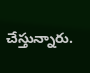చేస్తున్నారు.